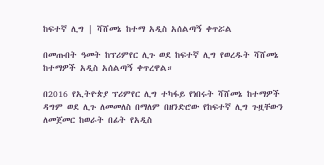ከፍተኛ ሊግ | ሻሸመኔ ከተማ አዲስ አሰልጣኝ ቀጥሯል

በመጡበት ዓመት ከፕሪምየር ሊጉ ወደ ከፍተኛ ሊግ የወረዱት ሻሸመኔ ከተማዎች አዲስ አሰልጣኝ ቀጥረዋል።

በ2016 የኢትዮጵያ ፕሪምየር ሊግ ተካፋይ የነበሩት ሻሸመኔ ከተማዎች ዳግም ወደ ሊጉ ለመመለስ በማለም በዘንድሮው የከፍተኛ ሊግ ጉዟቸውን ለመጀመር ከወራት በፊት የአዲስ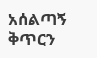አሰልጣኝ ቅጥርን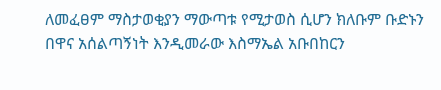ለመፈፀም ማስታወቂያን ማውጣቱ የሚታወስ ሲሆን ክለቡም ቡድኑን በዋና አሰልጣኝነት እንዲመራው እስማኤል አቡበከርን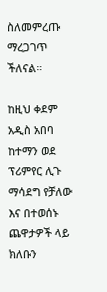ስለመምረጡ ማረጋገጥ ችለናል።

ከዚህ ቀደም አዲስ አበባ ከተማን ወደ ፕሪምየር ሊጉ ማሳደግ የቻለው እና በተወሰኑ ጨዋታዎች ላይ ክለቡን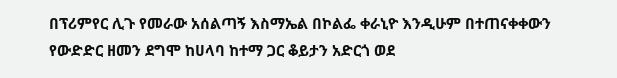በፕሪምየር ሊጉ የመራው አሰልጣኝ እስማኤል በኮልፌ ቀራኒዮ እንዲሁም በተጠናቀቀውን የውድድር ዘመን ደግሞ ከሀላባ ከተማ ጋር ቆይታን አድርጎ ወደ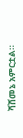ሻሸመኔ አምርቷል።